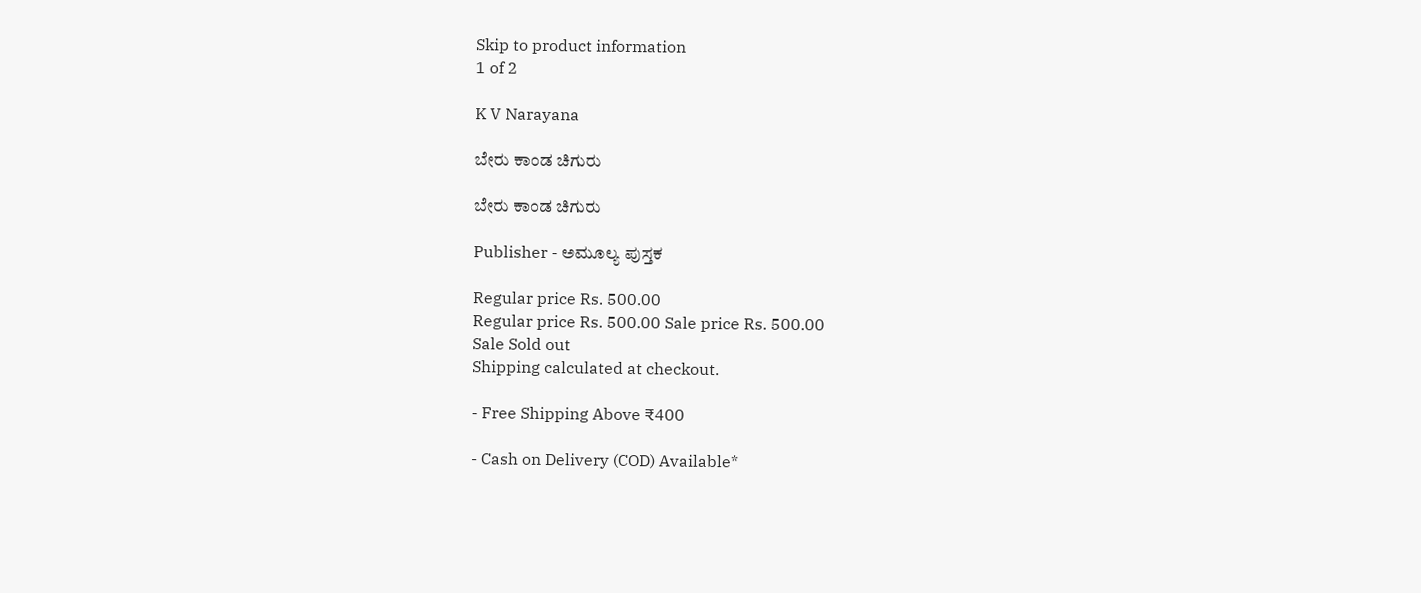Skip to product information
1 of 2

K V Narayana

ಬೇರು ಕಾಂಡ ಚಿಗುರು

ಬೇರು ಕಾಂಡ ಚಿಗುರು

Publisher - ಅಮೂಲ್ಯ ಪುಸ್ತಕ

Regular price Rs. 500.00
Regular price Rs. 500.00 Sale price Rs. 500.00
Sale Sold out
Shipping calculated at checkout.

- Free Shipping Above ₹400

- Cash on Delivery (COD) Available*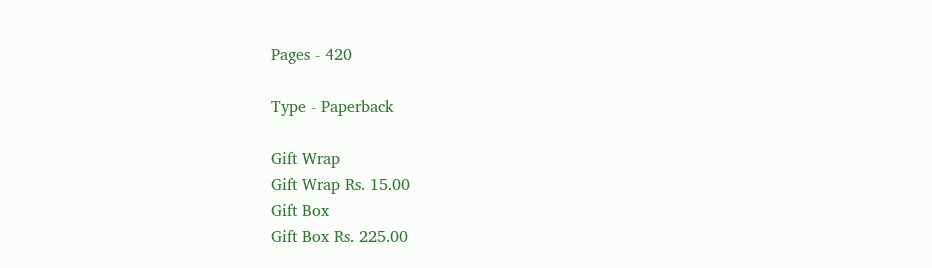Pages - 420

Type - Paperback

Gift Wrap
Gift Wrap Rs. 15.00
Gift Box
Gift Box Rs. 225.00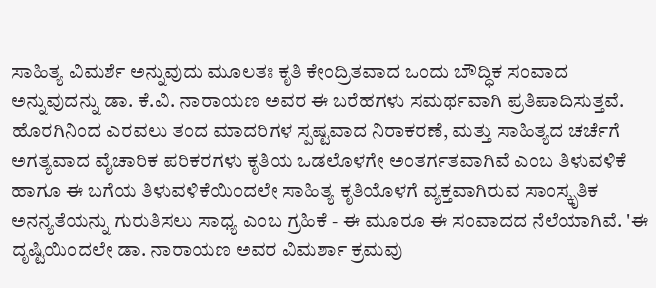ಸಾಹಿತ್ಯ ವಿಮರ್ಶೆ ಅನ್ನುವುದು ಮೂಲತಃ ಕೃತಿ ಕೇಂದ್ರಿತವಾದ ಒಂದು ಬೌದ್ಧಿಕ ಸಂವಾದ ಅನ್ನುವುದನ್ನು ಡಾ. ಕೆ.ವಿ. ನಾರಾಯಣ ಅವರ ಈ ಬರೆಹಗಳು ಸಮರ್ಥವಾಗಿ ಪ್ರತಿಪಾದಿಸುತ್ತವೆ. ಹೊರಗಿನಿಂದ ಎರವಲು ತಂದ ಮಾದರಿಗಳ ಸ್ಪಷ್ಟವಾದ ನಿರಾಕರಣೆ, ಮತ್ತು ಸಾಹಿತ್ಯದ ಚರ್ಚೆಗೆ ಅಗತ್ಯವಾದ ವೈಚಾರಿಕ ಪರಿಕರಗಳು ಕೃತಿಯ ಒಡಲೊಳಗೇ ಅಂತರ್ಗತವಾಗಿವೆ ಎಂಬ ತಿಳುವಳಿಕೆ ಹಾಗೂ ಈ ಬಗೆಯ ತಿಳುವಳಿಕೆಯಿಂದಲೇ ಸಾಹಿತ್ಯ ಕೃತಿಯೊಳಗೆ ವ್ಯಕ್ತವಾಗಿರುವ ಸಾಂಸ್ಕೃತಿಕ ಅನನ್ಯತೆಯನ್ನು ಗುರುತಿಸಲು ಸಾಧ್ಯ ಎಂಬ ಗ್ರಹಿಕೆ - ಈ ಮೂರೂ ಈ ಸಂವಾದದ ನೆಲೆಯಾಗಿವೆ. 'ಈ ದೃಷ್ಟಿಯಿಂದಲೇ ಡಾ. ನಾರಾಯಣ ಅವರ ವಿಮರ್ಶಾ ಕ್ರಮವು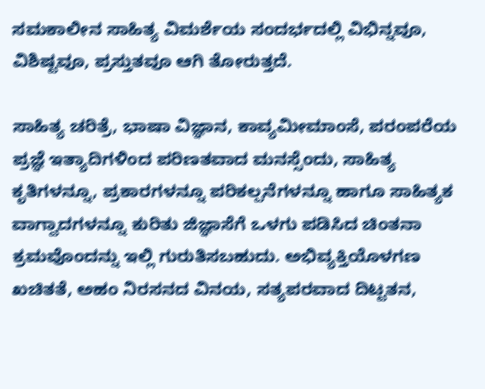ಸಮಕಾಲೀನ ಸಾಹಿತ್ಯ ವಿಮರ್ಶೆಯ ಸಂದರ್ಭದಲ್ಲಿ ವಿಭಿನ್ನವೂ, ವಿಶಿಷ್ಟವೂ, ಪ್ರಸ್ತುತವೂ ಆಗಿ ತೋರುತ್ತದೆ.

ಸಾಹಿತ್ಯ ಚರಿತ್ರೆ, ಭಾಷಾ ವಿಜ್ಞಾನ, ಕಾವ್ಯಮೀಮಾಂಸೆ, ಪರಂಪರೆಯ ಪ್ರಜ್ಞೆ ಇತ್ಯಾದಿಗಳಿಂದ ಪರಿಣತವಾದ ಮನಸ್ಸೆಂದು, ಸಾಹಿತ್ಯ ಕೃತಿಗಳನ್ನೂ, ಪ್ರಕಾರಗಳನ್ನೂ ಪರಿಕಲ್ಪನೆಗಳನ್ನೂ ಹಾಗೂ ಸಾಹಿತ್ಯಕ ವಾಗ್ವಾದಗಳನ್ನೂ ಕುರಿತು ಜಿಜ್ಞಾಸೆಗೆ ಒಳಗು ಪಡಿಸಿದ ಚಿಂತನಾ ಕ್ರಮವೊಂದನ್ನು ಇಲ್ಲಿ ಗುರುತಿಸಬಹುದು. ಅಭಿವ್ಯಕ್ತಿಯೊಳಗಣ ಖಚಿತತೆ, ಅಹಂ ನಿರಸನದ ವಿನಯ, ಸತ್ಯಪರವಾದ ದಿಟ್ಟತನ,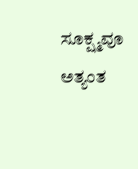ಸೂಕ್ಷ್ಮವೂ ಅತ್ಯಂತ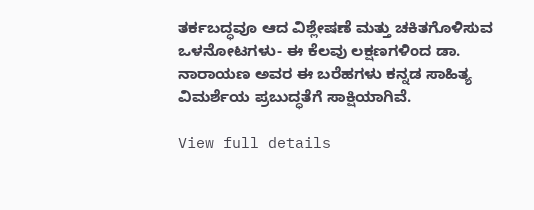ತರ್ಕಬದ್ಧವೂ ಆದ ವಿಶ್ಲೇಷಣೆ ಮತ್ತು ಚಕಿತಗೊಳಿಸುವ ಒಳನೋಟಗಳು- ಈ ಕೆಲವು ಲಕ್ಷಣಗಳಿಂದ ಡಾ. ನಾರಾಯಣ ಅವರ ಈ ಬರೆಹಗಳು ಕನ್ನಡ ಸಾಹಿತ್ಯ ವಿಮರ್ಶೆಯ ಪ್ರಬುದ್ಧತೆಗೆ ಸಾಕ್ಷಿಯಾಗಿವೆ.

View full details